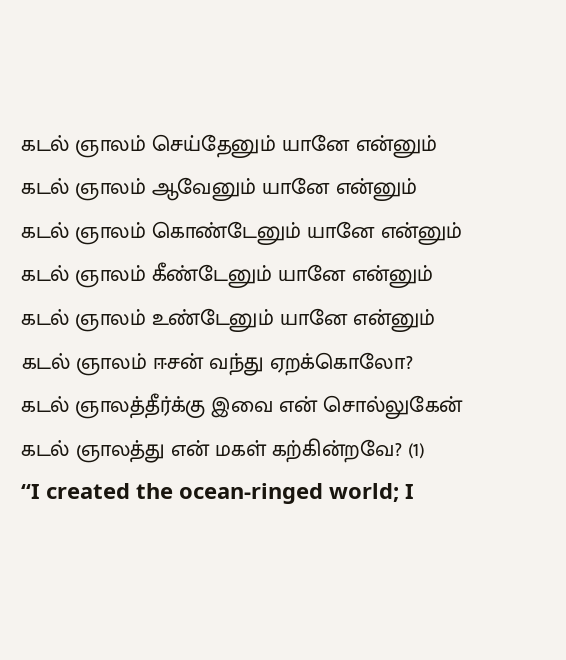கடல் ஞாலம் செய்தேனும் யானே என்னும்
கடல் ஞாலம் ஆவேனும் யானே என்னும்
கடல் ஞாலம் கொண்டேனும் யானே என்னும்
கடல் ஞாலம் கீண்டேனும் யானே என்னும்
கடல் ஞாலம் உண்டேனும் யானே என்னும்
கடல் ஞாலம் ஈசன் வந்து ஏறக்கொலோ?
கடல் ஞாலத்தீர்க்கு இவை என் சொல்லுகேன்
கடல் ஞாலத்து என் மகள் கற்கின்றவே? (1)
“I created the ocean-ringed world; I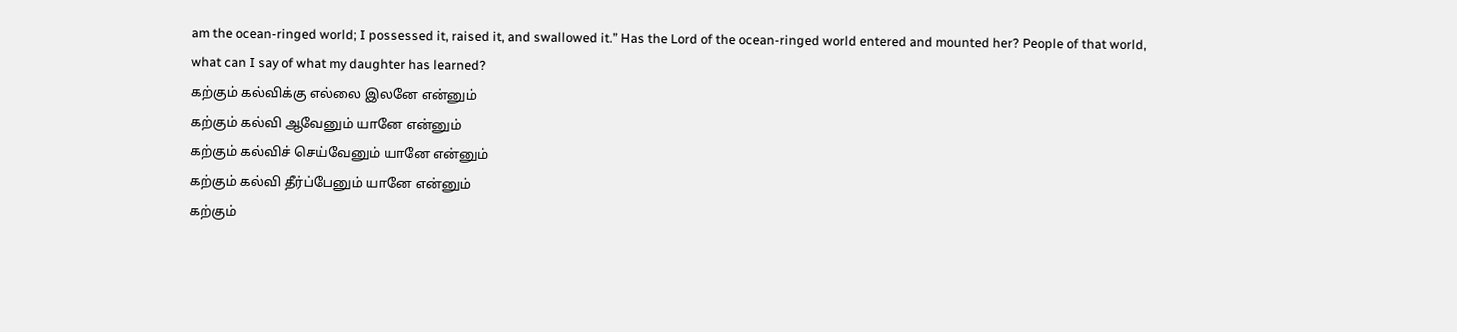am the ocean-ringed world; I possessed it, raised it, and swallowed it.” Has the Lord of the ocean-ringed world entered and mounted her? People of that world, what can I say of what my daughter has learned?
கற்கும் கல்விக்கு எல்லை இலனே என்னும்
கற்கும் கல்வி ஆவேனும் யானே என்னும்
கற்கும் கல்விச் செய்வேனும் யானே என்னும்
கற்கும் கல்வி தீர்ப்பேனும் யானே என்னும்
கற்கும்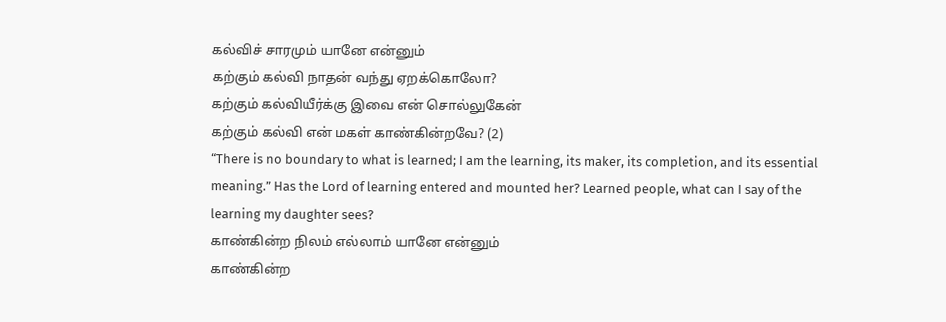கல்விச் சாரமும் யானே என்னும்
கற்கும் கல்வி நாதன் வந்து ஏறக்கொலோ?
கற்கும் கல்வியீர்க்கு இவை என் சொல்லுகேன்
கற்கும் கல்வி என் மகள் காண்கின்றவே? (2)
“There is no boundary to what is learned; I am the learning, its maker, its completion, and its essential meaning.” Has the Lord of learning entered and mounted her? Learned people, what can I say of the learning my daughter sees?
காண்கின்ற நிலம் எல்லாம் யானே என்னும்
காண்கின்ற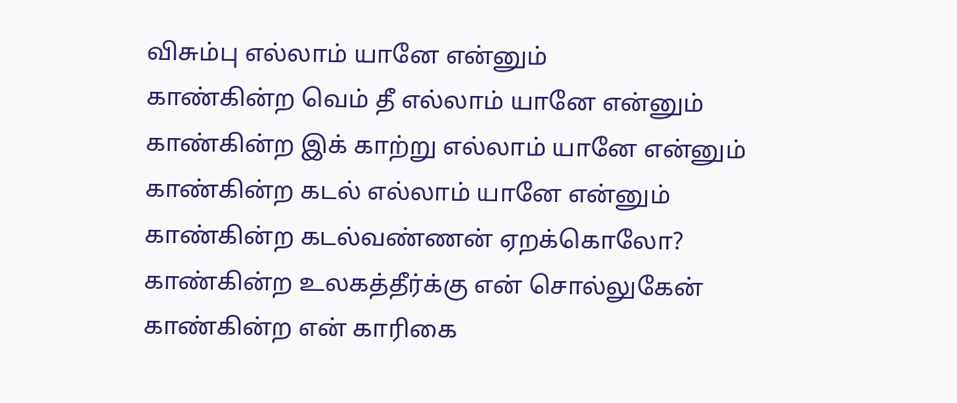விசும்பு எல்லாம் யானே என்னும்
காண்கின்ற வெம் தீ எல்லாம் யானே என்னும்
காண்கின்ற இக் காற்று எல்லாம் யானே என்னும்
காண்கின்ற கடல் எல்லாம் யானே என்னும்
காண்கின்ற கடல்வண்ணன் ஏறக்கொலோ?
காண்கின்ற உலகத்தீர்க்கு என் சொல்லுகேன்
காண்கின்ற என் காரிகை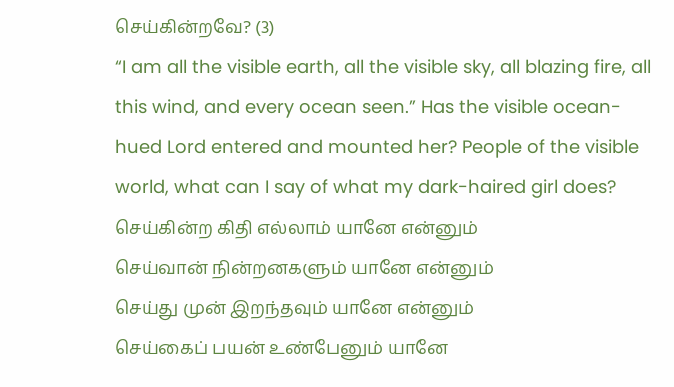செய்கின்றவே? (3)
“I am all the visible earth, all the visible sky, all blazing fire, all this wind, and every ocean seen.” Has the visible ocean-hued Lord entered and mounted her? People of the visible world, what can I say of what my dark-haired girl does?
செய்கின்ற கிதி எல்லாம் யானே என்னும்
செய்வான் நின்றனகளும் யானே என்னும்
செய்து முன் இறந்தவும் யானே என்னும்
செய்கைப் பயன் உண்பேனும் யானே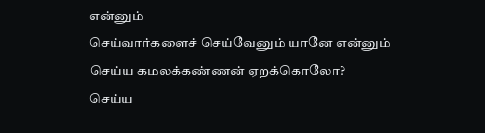என்னும்
செய்வார்களைச் செய்வேனும் யானே என்னும்
செய்ய கமலக்கண்ணன் ஏறக்கொலோ?
செய்ய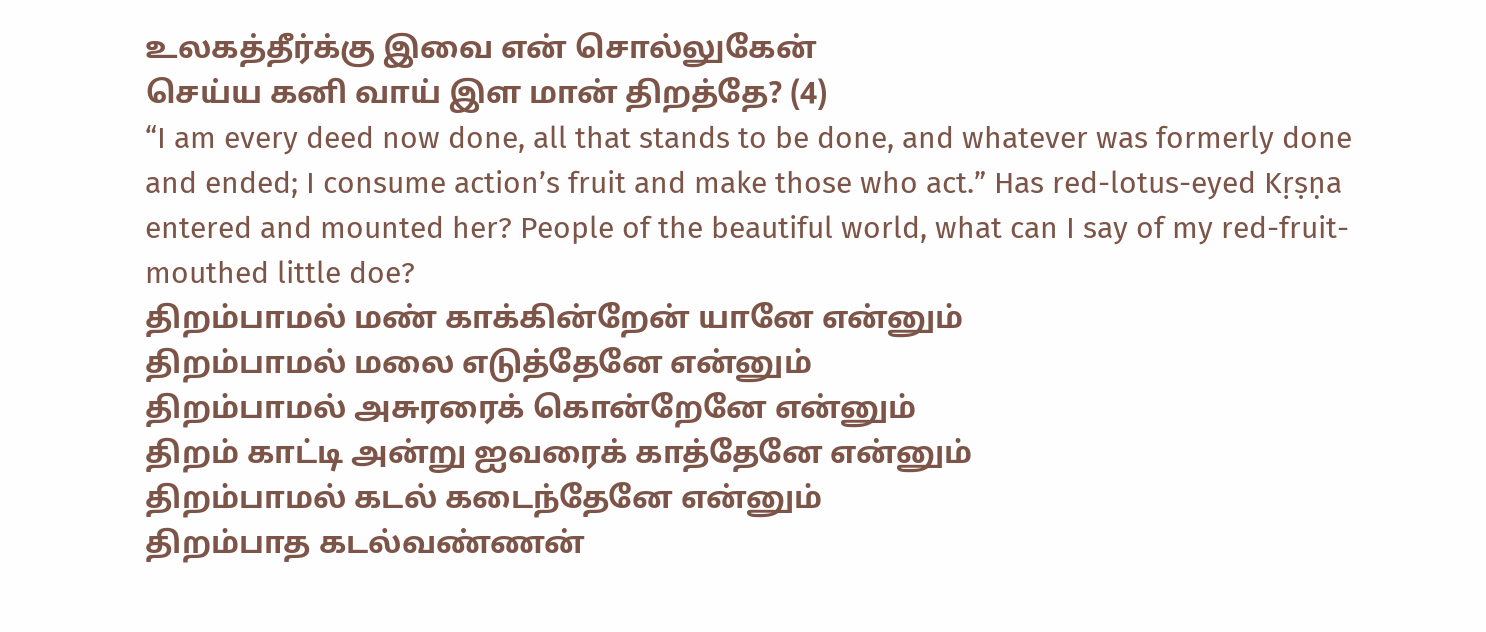உலகத்தீர்க்கு இவை என் சொல்லுகேன்
செய்ய கனி வாய் இள மான் திறத்தே? (4)
“I am every deed now done, all that stands to be done, and whatever was formerly done and ended; I consume action’s fruit and make those who act.” Has red-lotus-eyed Kṛṣṇa entered and mounted her? People of the beautiful world, what can I say of my red-fruit-mouthed little doe?
திறம்பாமல் மண் காக்கின்றேன் யானே என்னும்
திறம்பாமல் மலை எடுத்தேனே என்னும்
திறம்பாமல் அசுரரைக் கொன்றேனே என்னும்
திறம் காட்டி அன்று ஐவரைக் காத்தேனே என்னும்
திறம்பாமல் கடல் கடைந்தேனே என்னும்
திறம்பாத கடல்வண்ணன்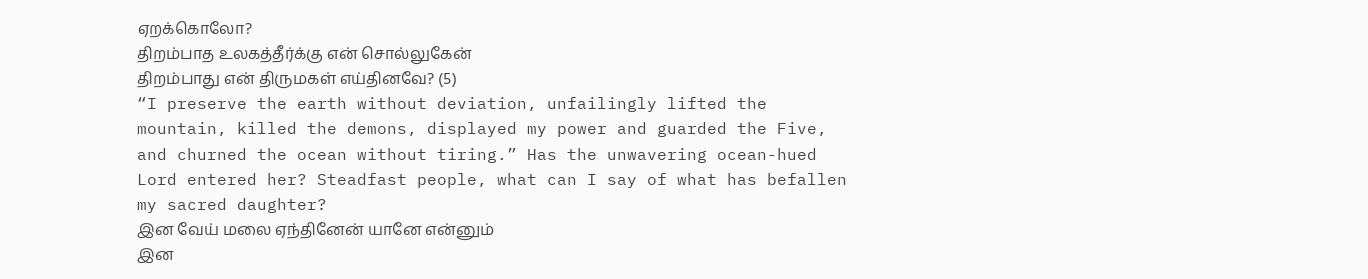ஏறக்கொலோ?
திறம்பாத உலகத்தீர்க்கு என் சொல்லுகேன்
திறம்பாது என் திருமகள் எய்தினவே? (5)
“I preserve the earth without deviation, unfailingly lifted the mountain, killed the demons, displayed my power and guarded the Five, and churned the ocean without tiring.” Has the unwavering ocean-hued Lord entered her? Steadfast people, what can I say of what has befallen my sacred daughter?
இன வேய் மலை ஏந்தினேன் யானே என்னும்
இன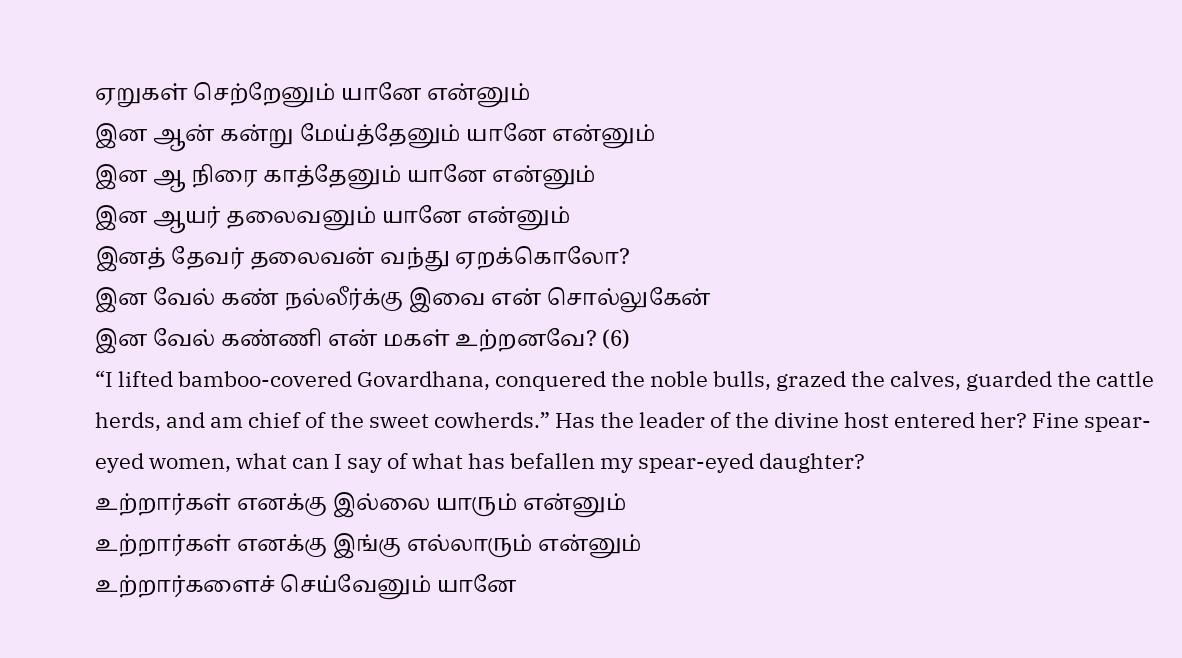ஏறுகள் செற்றேனும் யானே என்னும்
இன ஆன் கன்று மேய்த்தேனும் யானே என்னும்
இன ஆ நிரை காத்தேனும் யானே என்னும்
இன ஆயர் தலைவனும் யானே என்னும்
இனத் தேவர் தலைவன் வந்து ஏறக்கொலோ?
இன வேல் கண் நல்லீர்க்கு இவை என் சொல்லுகேன்
இன வேல் கண்ணி என் மகள் உற்றனவே? (6)
“I lifted bamboo-covered Govardhana, conquered the noble bulls, grazed the calves, guarded the cattle herds, and am chief of the sweet cowherds.” Has the leader of the divine host entered her? Fine spear-eyed women, what can I say of what has befallen my spear-eyed daughter?
உற்றார்கள் எனக்கு இல்லை யாரும் என்னும்
உற்றார்கள் எனக்கு இங்கு எல்லாரும் என்னும்
உற்றார்களைச் செய்வேனும் யானே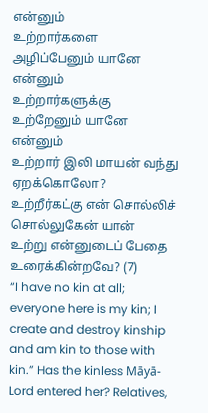என்னும்
உற்றார்களை அழிப்பேனும் யானே என்னும்
உற்றார்களுக்கு உற்றேனும் யானே என்னும்
உற்றார் இலி மாயன் வந்து ஏறக்கொலோ?
உற்றீர்கட்கு என் சொல்லிச் சொல்லுகேன் யான்
உற்று என்னுடைப் பேதை உரைக்கின்றவே? (7)
“I have no kin at all; everyone here is my kin; I create and destroy kinship and am kin to those with kin.” Has the kinless Māyā-Lord entered her? Relatives,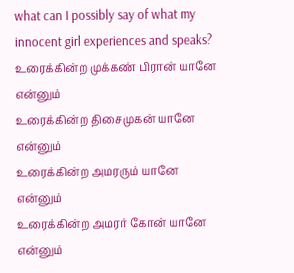what can I possibly say of what my innocent girl experiences and speaks?
உரைக்கின்ற முக்கண் பிரான் யானே என்னும்
உரைக்கின்ற திசைமுகன் யானே என்னும்
உரைக்கின்ற அமரரும் யானே என்னும்
உரைக்கின்ற அமரர் கோன் யானே என்னும்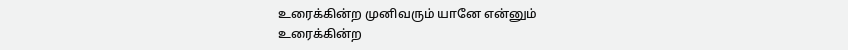உரைக்கின்ற முனிவரும் யானே என்னும்
உரைக்கின்ற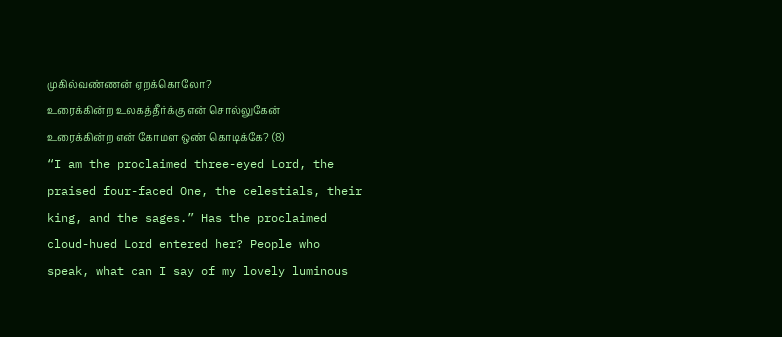முகில்வண்ணன் ஏறக்கொலோ?
உரைக்கின்ற உலகத்தீர்க்கு என் சொல்லுகேன்
உரைக்கின்ற என் கோமள ஒண் கொடிக்கே? (8)
“I am the proclaimed three-eyed Lord, the praised four-faced One, the celestials, their king, and the sages.” Has the proclaimed cloud-hued Lord entered her? People who speak, what can I say of my lovely luminous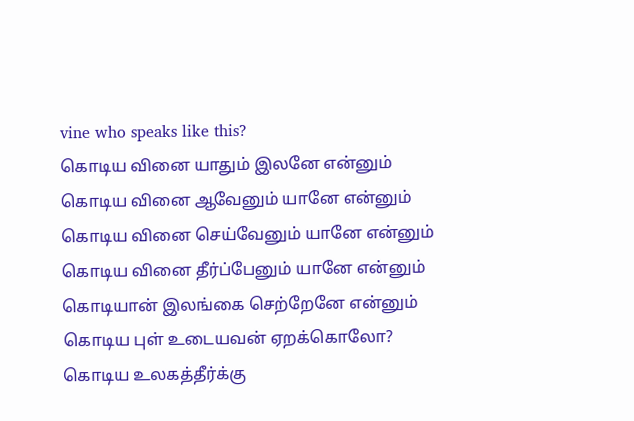vine who speaks like this?
கொடிய வினை யாதும் இலனே என்னும்
கொடிய வினை ஆவேனும் யானே என்னும்
கொடிய வினை செய்வேனும் யானே என்னும்
கொடிய வினை தீர்ப்பேனும் யானே என்னும்
கொடியான் இலங்கை செற்றேனே என்னும்
கொடிய புள் உடையவன் ஏறக்கொலோ?
கொடிய உலகத்தீர்க்கு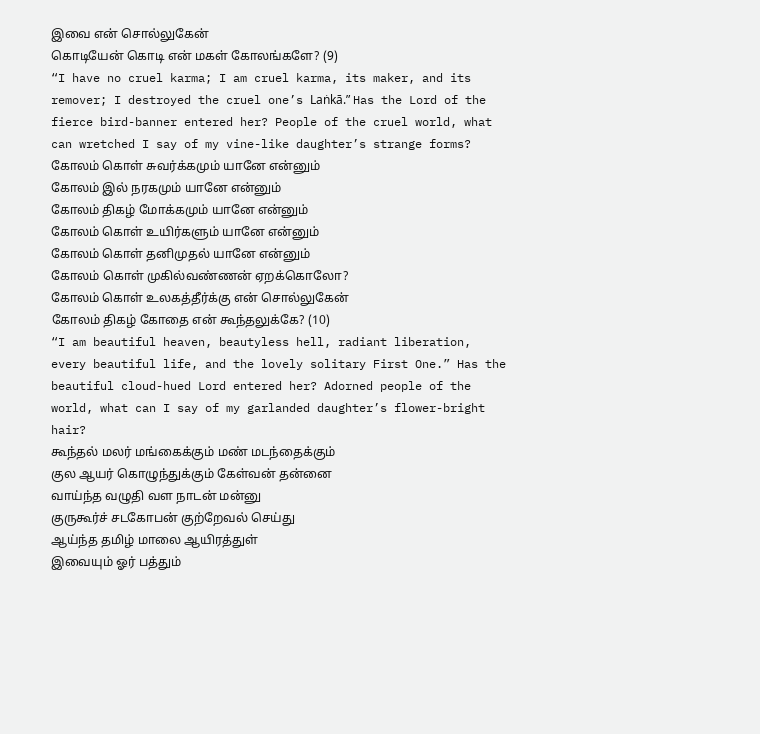இவை என் சொல்லுகேன்
கொடியேன் கொடி என் மகள் கோலங்களே? (9)
“I have no cruel karma; I am cruel karma, its maker, and its remover; I destroyed the cruel one’s Laṅkā.” Has the Lord of the fierce bird-banner entered her? People of the cruel world, what can wretched I say of my vine-like daughter’s strange forms?
கோலம் கொள் சுவர்க்கமும் யானே என்னும்
கோலம் இல் நரகமும் யானே என்னும்
கோலம் திகழ் மோக்கமும் யானே என்னும்
கோலம் கொள் உயிர்களும் யானே என்னும்
கோலம் கொள் தனிமுதல் யானே என்னும்
கோலம் கொள் முகில்வண்ணன் ஏறக்கொலோ?
கோலம் கொள் உலகத்தீர்க்கு என் சொல்லுகேன்
கோலம் திகழ் கோதை என் கூந்தலுக்கே? (10)
“I am beautiful heaven, beautyless hell, radiant liberation, every beautiful life, and the lovely solitary First One.” Has the beautiful cloud-hued Lord entered her? Adorned people of the world, what can I say of my garlanded daughter’s flower-bright hair?
கூந்தல் மலர் மங்கைக்கும் மண் மடந்தைக்கும்
குல ஆயர் கொழுந்துக்கும் கேள்வன் தன்னை
வாய்ந்த வழுதி வள நாடன் மன்னு
குருகூர்ச் சடகோபன் குற்றேவல் செய்து
ஆய்ந்த தமிழ் மாலை ஆயிரத்துள்
இவையும் ஓர் பத்தும்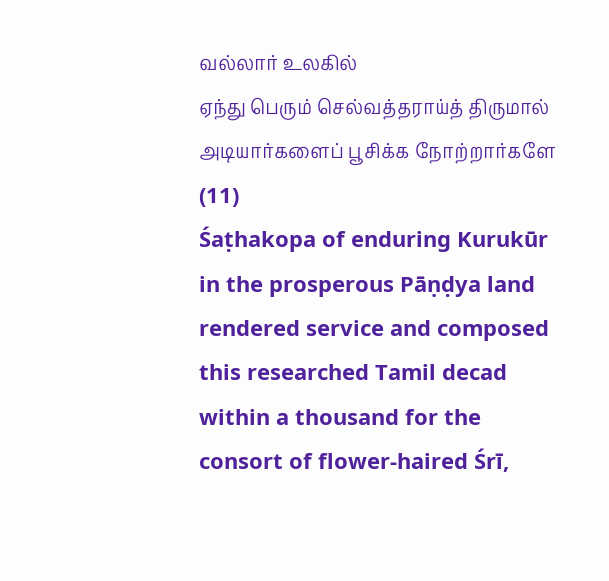வல்லார் உலகில்
ஏந்து பெரும் செல்வத்தராய்த் திருமால்
அடியார்களைப் பூசிக்க நோற்றார்களே (11)
Śaṭhakopa of enduring Kurukūr in the prosperous Pāṇḍya land rendered service and composed this researched Tamil decad within a thousand for the consort of flower-haired Śrī,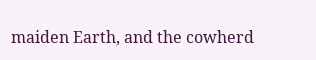maiden Earth, and the cowherd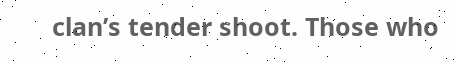clan’s tender shoot. Those who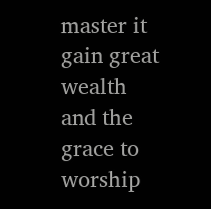master it gain great wealth and the grace to worship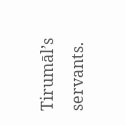Tirumāl’s servants.